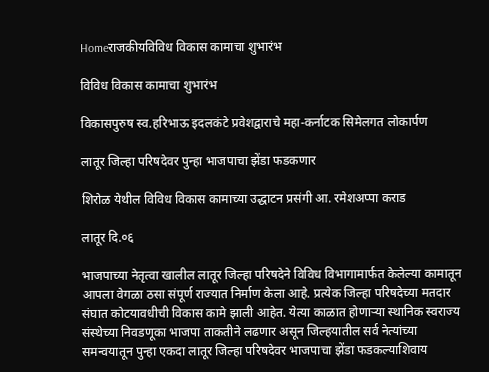Homeराजकीयविविध विकास कामाचा शुभारंभ

विविध विकास कामाचा शुभारंभ

विकासपुरुष स्व.हरिभाऊ इदलकंटे प्रवेशद्वाराचे महा-कर्नाटक सिमेलगत लोकार्पण

लातूर जिल्‍हा परिषदेवर पुन्‍हा भाजपाचा झेंडा फडकणार

शिरोळ येथील विविध विकास कामाच्‍या उद्धाटन प्रसंगी आ. रमेशअप्‍पा कराड

लातूर दि.०६

भाजपाच्‍या नेतृत्‍वा खालील लातूर जिल्हा परिषदेने विविध विभागामार्फत केलेल्‍या कामातून आपला वेगळा ठसा संपूर्ण राज्यात निर्माण केला आहे. प्रत्‍येक जिल्‍हा परिषदेच्‍या मतदार संघात कोटयावधीची विकास कामे झाली आहेत. येत्‍या काळात होणाऱ्या स्‍थानिक स्‍वराज्‍य संस्‍थेच्‍या निवडणूका भाजपा ताकतीने लढणार असून जिल्‍हयातील सर्व नेत्‍यांच्‍या समन्‍वयातून पुन्‍हा एकदा लातूर जिल्‍हा परिषदेवर भाजपाचा झेंडा फडकल्‍याशिवाय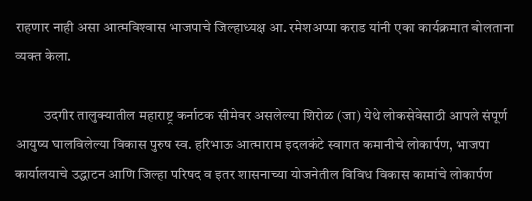राहणार नाही असा आत्मविश्‍वास भाजपाचे जिल्‍हाध्‍यक्ष आ. रमेशअप्‍पा कराड यांनी एका कार्यक्रमात बोलताना व्‍यक्‍त केला.

          उदगीर तालुक्यातील महाराष्ट्र कर्नाटक सीमेवर असलेल्या शिरोळ (जा) येथे लोकसेवेसाठी आपले संपूर्ण आयुष्य घालविलेल्या विकास पुरुष स्व. हरिभाऊ आत्माराम इदलकंटे स्वागत कमानीचे लोकार्पण, भाजपा कार्यालयाचे उद्धाटन आणि जिल्हा परिषद व इतर शासनाच्या योजनेतील विविध विकास कामांचे लोकार्पण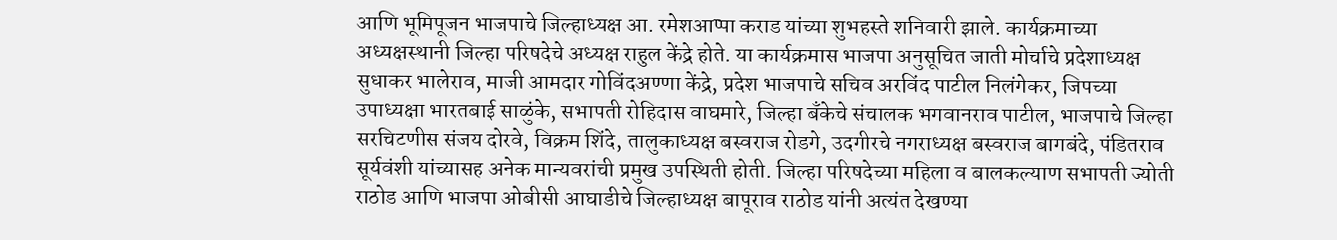आणि भूमिपूजन भाजपाचे जिल्हाध्यक्ष आ. रमेशआप्पा कराड यांच्या शुभहस्ते शनिवारी झाले. कार्यक्रमाच्या अध्यक्षस्थानी जिल्हा परिषदेचे अध्यक्ष राहुल केंद्रे होते. या कार्यक्रमास भाजपा अनुसूचित जाती मोर्चाचे प्रदेशाध्यक्ष सुधाकर भालेराव, माजी आमदार गोविंदअण्‍णा केंद्रे, प्रदेश भाजपाचे सचिव अरविंद पाटील निलंगेकर, जिपच्या उपाध्यक्षा भारतबाई साळुंके, सभापती रोहिदास वाघमारे, जिल्हा बँकेचे संचालक भगवानराव पाटील, भाजपाचे जिल्हा सरचिटणीस संजय दोरवे, विक्रम शिंदे, तालुकाध्यक्ष बस्‍वराज रोडगे, उदगीरचे नगराध्यक्ष बस्‍वराज बागबंदे, पंडितराव सूर्यवंशी यांच्यासह अनेक मान्यवरांची प्रमुख उपस्थिती होती. जिल्हा परिषदेच्या महिला व बालकल्याण सभापती ज्योती राठोड आणि भाजपा ओबीसी आघाडीचे जिल्हाध्यक्ष बापूराव राठोड यांनी अत्यंत देखण्या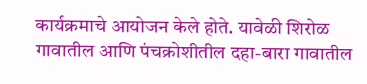कार्यक्रमाचे आयोजन केले होते. यावेळी शिरोळ गावातील आणि पंचक्रोशीतील दहा-बारा गावातील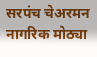सरपंच चेअरमन नागरिक मोठ्या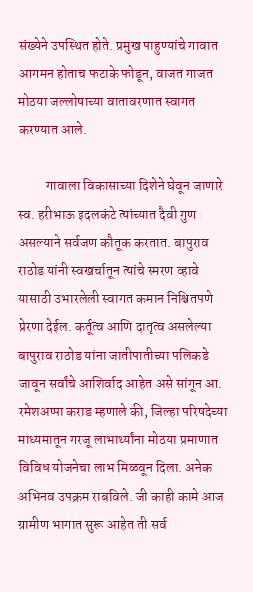संख्येने उपस्थित होते. प्रमुख पाहुण्‍यांचे गावात आगमन होताच फटाके फोडून, वाजत गाजत मोठया जल्‍लोषाच्‍या वातावरणात स्‍वागत करण्‍यात आले.

          गावाला विकासाच्‍या दिशेने घेवून जाणारे स्‍व. हरीभाऊ इदलकंटे त्‍यांच्‍यात दैवी गुण असल्‍याने सर्वजण कौतूक करतात. बापुराव राठोड यांनी स्‍वखर्चातून त्‍यांचे स्‍मरण व्‍हावे यासाठी उभारलेली स्‍वागत कमान निश्चितपणे प्रेरणा देईल. कर्तूत्‍व आणि दातृत्‍व असलेल्‍या बापुराव राठोड यांना जातीपातीच्‍या पलिकडे जावून सर्वांचे आशिर्वाद आहेत असे सांगून आ. रमेशअप्‍पा कराड म्‍हणाले की, जिल्‍हा परिषदेच्‍या माध्‍यमातून गरजू लाभार्थ्‍यांना मोठया प्रमाणात विविध योजनेचा लाभ मिळवून दिला. अनेक अभिनव उपक्रम राबविले. जी काही कामे आज ग्रामीण भागात सुरू आहेत ती सर्व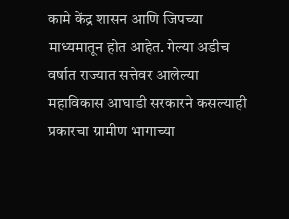कामे केंद्र शासन आणि जिपच्या माध्यमातून होत आहेत. गेल्या अडीच वर्षात राज्यात सत्तेवर आलेल्या महाविकास आघाडी सरकारने कसल्याही प्रकारचा ग्रामीण भागाच्या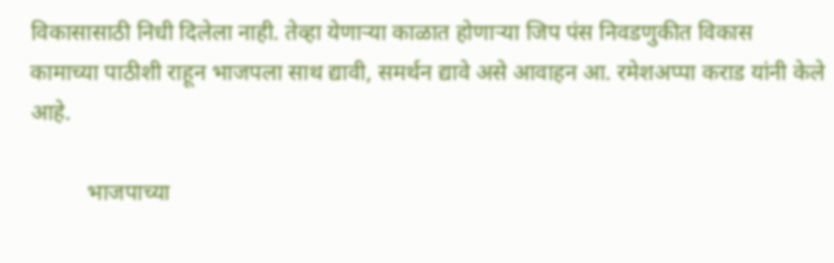विकासासाठी निधी दिलेला नाही. तेव्हा येणाऱ्या काळात होणाऱ्या जिप पंस निवडणुकीत विकास कामाच्‍या पाठीशी राहून भाजपला साथ द्यावी, समर्थन द्यावे असे आवाहन आ. रमेशअप्पा कराड यांनी केले आहे.

          भाजपाच्‍या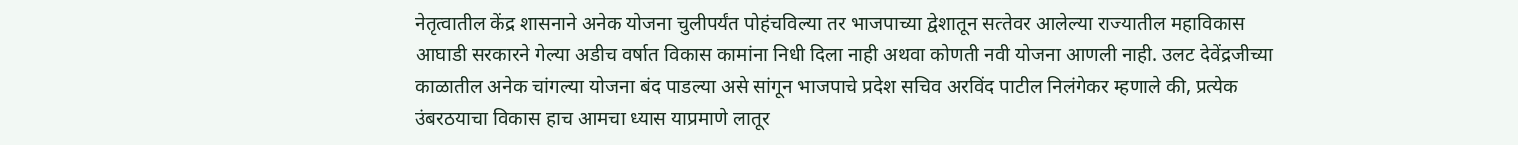नेतृत्‍वातील केंद्र शासनाने अनेक योजना चुलीपर्यंत पोहंचविल्‍या तर भाजपाच्‍या द्वेशातून सत्‍तेवर आलेल्‍या राज्‍यातील महाविकास आघाडी सरकारने गेल्‍या अडीच वर्षात विकास कामांना निधी दिला नाही अथवा कोणती नवी योजना आणली नाही. उलट देवेंद्रजीच्‍या काळातील अनेक चांगल्‍या योजना बंद पाडल्‍या असे सांगून भाजपाचे प्रदेश सचिव अरविंद पाटील निलंगेकर म्‍हणाले की, प्रत्‍येक उंबरठयाचा विकास हाच आमचा ध्‍यास याप्रमाणे लातूर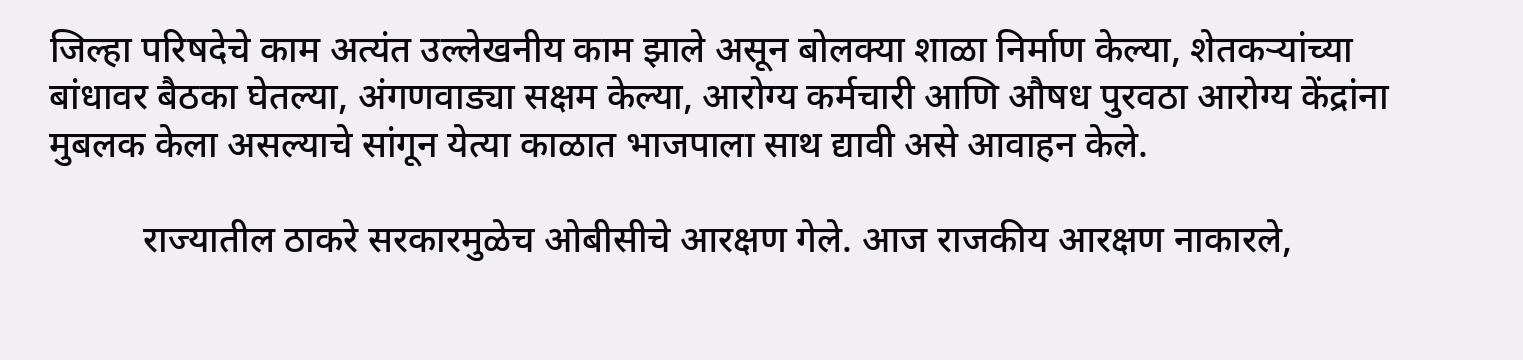जिल्‍हा परिषदेचे काम अत्‍यंत उल्‍लेखनीय काम झाले असून बोलक्‍या शाळा निर्माण केल्‍या, शेतकऱ्यांच्‍या बांधावर बैठका घेतल्‍या, अंगणवाड्या सक्षम केल्‍या, आरोग्‍य कर्मचारी आणि औषध पुरवठा आरोग्‍य केंद्रांना मुबलक केला असल्‍याचे सांगून येत्‍या काळात भाजपाला साथ द्यावी असे आवाहन केले.

          राज्‍यातील ठाकरे सरकारमुळेच ओबीसीचे आरक्षण गेले. आज राजकीय आरक्षण नाकारले,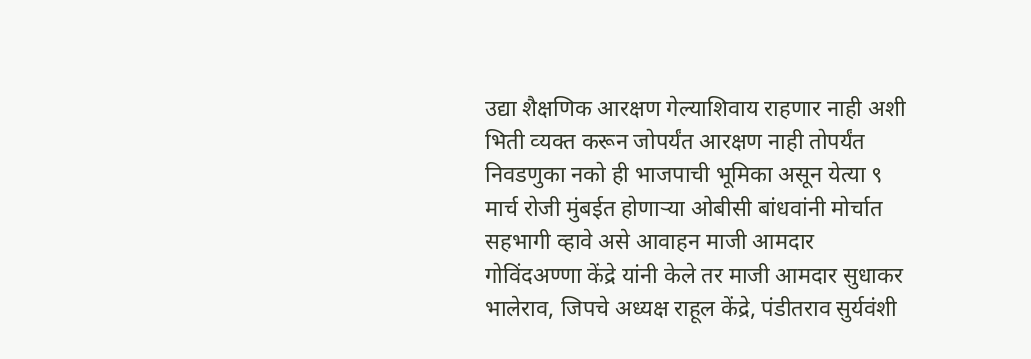उद्या शैक्षणिक आरक्षण गेल्‍याशिवाय राहणार नाही अशी भिती व्‍यक्‍त करून जोपर्यंत आरक्षण नाही तोपर्यंत निवडणुका नको ही भाजपाची भूमिका असून येत्‍या ९ मार्च रोजी मुंबईत होणाऱ्या ओबीसी बांधवांनी मोर्चात सहभागी व्‍हावे असे आवाहन माजी आमदार गोविंदअण्‍णा केंद्रे यांनी केले तर माजी आमदार सुधाकर भालेराव, जिपचे अध्‍यक्ष राहूल केंद्रे, पंडीतराव सुर्यवंशी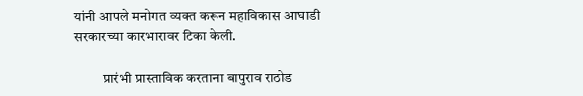यांनी आपले मनोगत व्‍यक्‍त करून महाविकास आघाडी सरकारच्‍या कारभारावर टिका केली.

          प्रारंभी प्रास्‍ताविक करताना बापुराव राठोड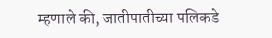म्‍हणाले की, जातीपातीच्‍या पलिकडे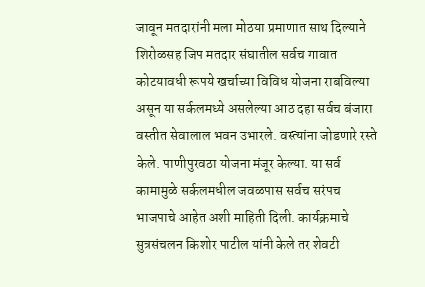जावून मतदारांनी मला मोठया प्रमाणात साथ दिल्‍याने शिरोळसह जिप मतदार संघातील सर्वच गावात कोटयावधी रूपये खर्चाच्‍या विविध योजना राबविल्‍या असून या सर्कलमध्‍ये असलेल्‍या आठ दहा सर्वच बंजारा वस्‍तीत सेवालाल भवन उभारले. वस्‍त्‍यांना जोडणारे रस्‍ते केले. पाणीपुरवठा योजना मंजूर केल्‍या. या सर्व कामामुळे सर्कलमधील जवळपास सर्वच सरंपच भाजपाचे आहेत अशी माहिती दिली. कार्यक्रमाचे सुत्रसंचलन किशोर पाटील यांनी केले तर शेवटी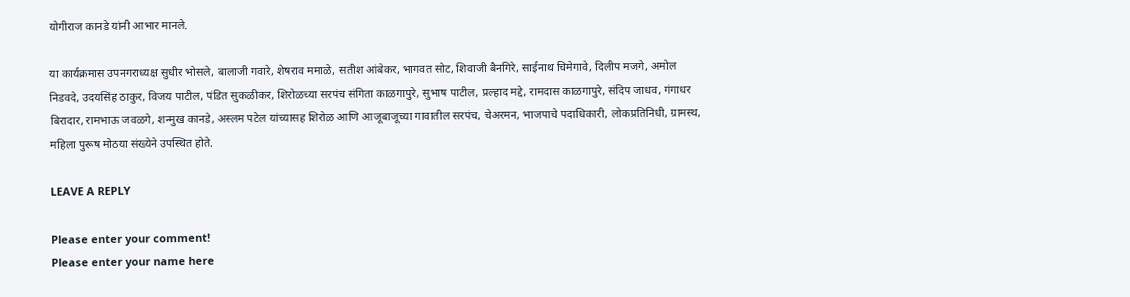योगीराज कानडे यांनी आभार मानले.

या कार्यक्रमास उपनगराध्यक्ष सुधीर भोसले, बालाजी गवारे, शेषराव ममाळे, सतीश आंबेकर, भागवत सोट, शिवाजी बैनगिरे, साईनाथ चिमेगावे, दिलीप मजगे, अमोल निडवदे, उदयसिंह ठाकुर, विजय पाटील, पंडित सुकळीकर, शिरोळच्‍या सरपंच संगिता काळगापुरे, सुभाष पाटील, प्रल्‍हाद मद्दे, रामदास काळगापुरे, संदिप जाधव, गंगाधर बिरादार, रामभाऊ जवळगे, शन्‍मुख कानडे, अस्‍लम पटेल यांच्‍यासह शिरोळ आणि आजूबाजूच्या गावातील सरपंच, चेअरमन, भाजपाचे पदाधिकारी, लोकप्रतिनिधी, ग्रामस्‍थ, महिला पुरूष मोठया संख्‍येने उपस्थित होते.

LEAVE A REPLY

Please enter your comment!
Please enter your name here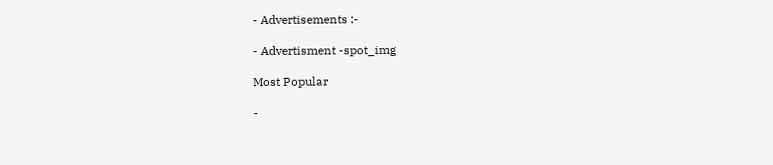- Advertisements :-

- Advertisment -spot_img

Most Popular

-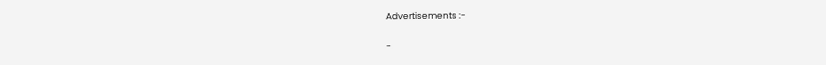Advertisements :-

-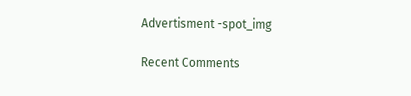Advertisment -spot_img

Recent Comments